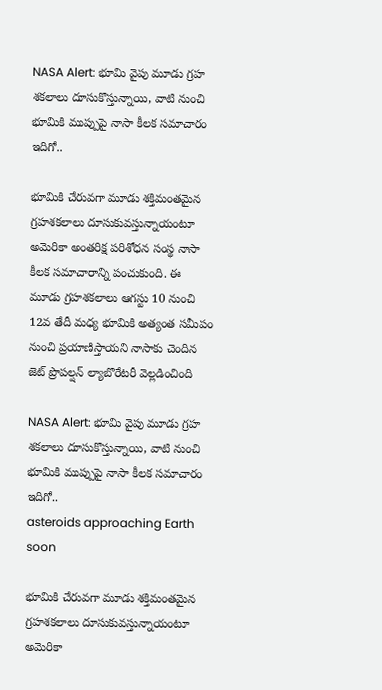NASA Alert: భూమి వైపు మూడు గ్రహ శకలాలు దూసుకొస్తున్నాయి, వాటి నుంచి భూమికి ముప్పుపై నాసా కీలక సమాచారం ఇదిగో..

భూమికి చేరువగా మూడు శక్తిమంతమైన గ్రహశకలాలు దూసుకువస్తున్నాయంటూ అమెరికా అంతరిక్ష పరిశోధన సంస్థ నాసా కీలక సమాచారాన్ని పంచుకుంది. ఈ మూడు గ్రహశకలాలు ఆగస్టు 10 నుంచి 12వ తేదీ మధ్య భూమికి అత్యంత సమీపం నుంచి ప్రయాణిస్తాయని నాసాకు చెందిన జెట్ ప్రొపల్షన్ ల్యాబొరేటరీ వెల్లడించింది

NASA Alert: భూమి వైపు మూడు గ్రహ శకలాలు దూసుకొస్తున్నాయి, వాటి నుంచి భూమికి ముప్పుపై నాసా కీలక సమాచారం ఇదిగో..
asteroids approaching Earth soon

భూమికి చేరువగా మూడు శక్తిమంతమైన గ్రహశకలాలు దూసుకువస్తున్నాయంటూ అమెరికా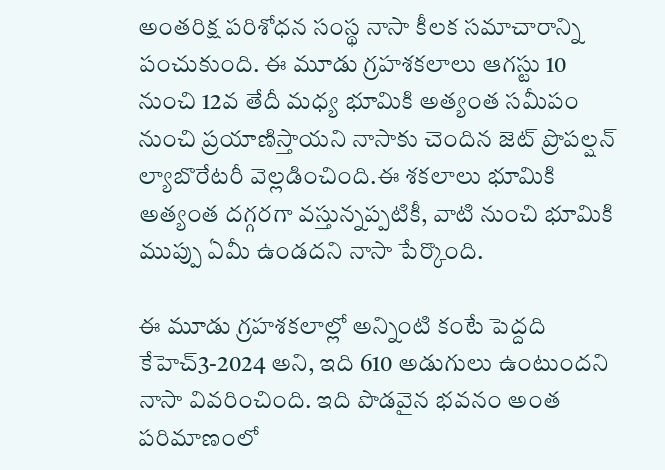అంతరిక్ష పరిశోధన సంస్థ నాసా కీలక సమాచారాన్ని పంచుకుంది. ఈ మూడు గ్రహశకలాలు ఆగస్టు 10 నుంచి 12వ తేదీ మధ్య భూమికి అత్యంత సమీపం నుంచి ప్రయాణిస్తాయని నాసాకు చెందిన జెట్ ప్రొపల్షన్ ల్యాబొరేటరీ వెల్లడించింది.ఈ శకలాలు భూమికి అత్యంత దగ్గరగా వస్తున్నప్పటికీ, వాటి నుంచి భూమికి ముప్పు ఏమీ ఉండదని నాసా పేర్కొంది.

ఈ మూడు గ్రహశకలాల్లో అన్నింటి కంటే పెద్దది కేహెచ్3-2024 అని, ఇది 610 అడుగులు ఉంటుందని నాసా వివరించింది. ఇది పొడవైన భవనం అంత పరిమాణంలో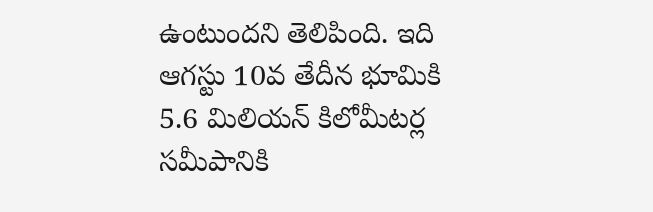ఉంటుందని తెలిపింది. ఇది ఆగస్టు 10వ తేదీన భూమికి 5.6 మిలియన్ కిలోమీటర్ల సమీపానికి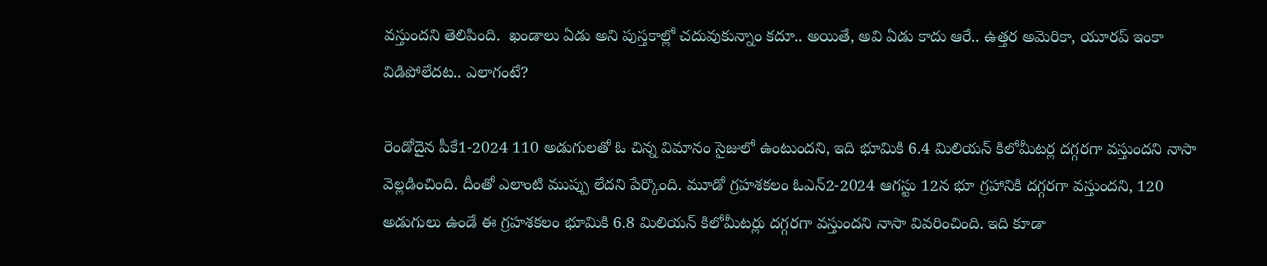వస్తుందని తెలిపింది.  ఖండాలు ఏడు అని పుస్తకాల్లో చదువుకున్నాం కదూ.. అయితే, అవి ఏడు కాదు ఆరే.. ఉత్తర అమెరికా, యూరప్‌ ఇంకా విడిపోలేదట.. ఎలాగంటే?

రెండోదైన పీకే1-2024 110 అడుగులతో ఓ చిన్న విమానం సైజులో ఉంటుందని, ఇది భూమికి 6.4 మిలియన్ కిలోమీటర్ల దగ్గరగా వస్తుందని నాసా వెల్లడించింది. దీంతో ఎలాంటి ముప్పు లేదని పేర్కొంది. మూడో గ్రహశకలం ఓఎన్2-2024 ఆగస్టు 12న భూ గ్రహానికి దగ్గరగా వస్తుందని, 120 అడుగులు ఉండే ఈ గ్రహశకలం భూమికి 6.8 మిలియన్ కిలోమీటర్లు దగ్గరగా వస్తుందని నాసా వివరించింది. ఇది కూడా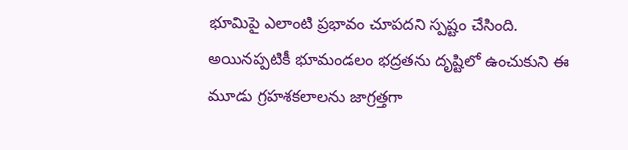భూమిపై ఎలాంటి ప్రభావం చూపదని స్పష్టం చేసింది. అయినప్పటికీ భూమండలం భద్రతను దృష్టిలో ఉంచుకుని ఈ మూడు గ్రహశకలాలను జాగ్రత్తగా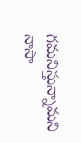గమనిస్తున్నామని నాసా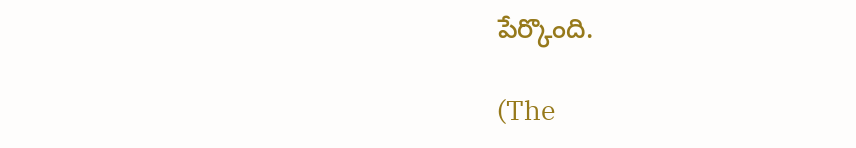పేర్కొంది.

(The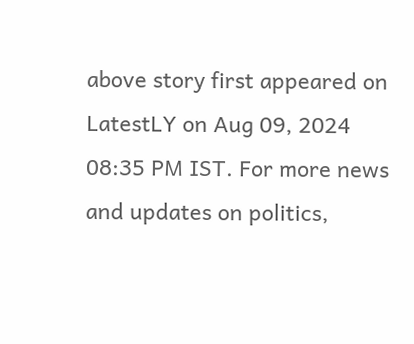above story first appeared on LatestLY on Aug 09, 2024 08:35 PM IST. For more news and updates on politics,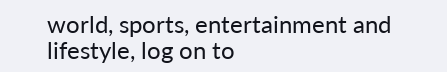world, sports, entertainment and lifestyle, log on to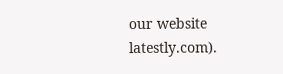our website latestly.com).